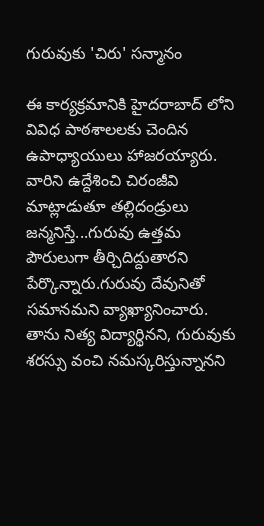గురువుకు 'చిరు' సన్మానం

ఈ కార్యక్రమానికి హైదరాబాద్ లోని వివిధ పాఠశాలలకు చెందిన ఉపాధ్యాయులు హాజరయ్యారు. వారిని ఉద్దేశించి చిరంజీవి మాట్లాడుతూ తల్లిదండ్రులు జన్మనిస్తే...గురువు ఉత్తమ పౌరులుగా తీర్చిదిద్దుతారని పేర్కొన్నారు.గురువు దేవునితో సమానమని వ్యాఖ్యానించారు. తాను నిత్య విద్యార్థినని, గురువుకు శరస్సు వంచి నమస్కరిస్తున్నానని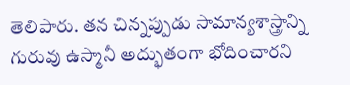తెలిపారు. తన చిన్నప్పుడు సామాన్యశాస్త్రాన్ని గురువు ఉస్మానీ అద్భుతంగా భోదించారని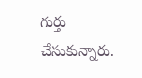గుర్తు చేసుకున్నారు.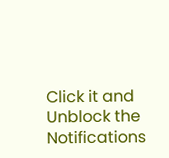Click it and Unblock the Notifications